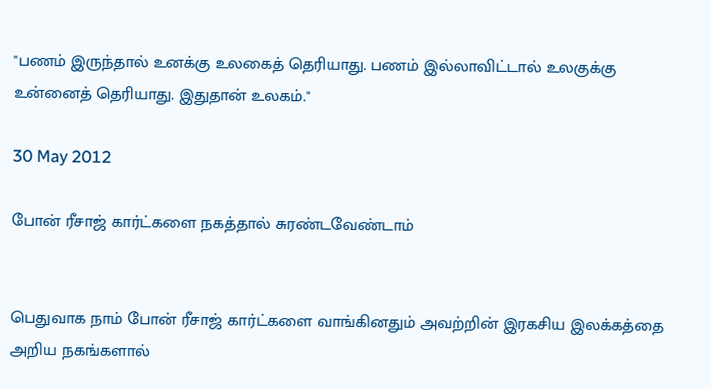"பணம் இருந்தால் உனக்கு உலகைத் தெரியாது. பணம் இல்லாவிட்டால் உலகுக்கு உன்னைத் தெரியாது. இதுதான் உலகம்."

30 May 2012

போன் ரீசாஜ் கார்ட்களை நகத்தால் சுரண்டவேண்டாம்


பெதுவாக நாம் போன் ரீசாஜ் கார்ட்களை வாங்கினதும் அவற்றின் இரகசிய இலக்கத்தை அறிய நகங்களால்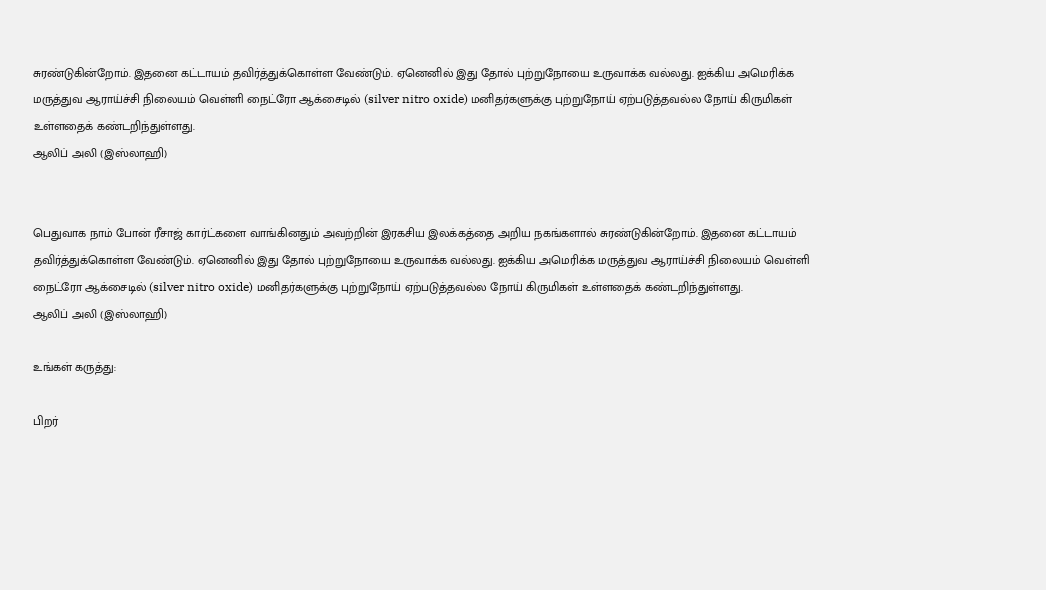சுரண்டுகின்றோம். இதனை கட்டாயம் தவிர்த்துக்கொள்ள வேண்டும். ஏனெனில் இது தோல் புற்றுநோயை உருவாக்க வல்லது. ஐக்கிய அமெரிக்க மருத்துவ ஆராய்ச்சி நிலையம் வெள்ளி நைட்ரோ ஆக்சைடில் (silver nitro oxide) மனிதர்களுக்கு புற்றுநோய் ஏற்படுத்தவல்ல நோய் கிருமிகள் உள்ளதைக் கண்டறிந்துள்ளது.
ஆலிப் அலி (இஸ்லாஹி)


பெதுவாக நாம் போன் ரீசாஜ் கார்ட்களை வாங்கினதும் அவற்றின் இரகசிய இலக்கத்தை அறிய நகங்களால் சுரண்டுகின்றோம். இதனை கட்டாயம் தவிர்த்துக்கொள்ள வேண்டும். ஏனெனில் இது தோல் புற்றுநோயை உருவாக்க வல்லது. ஐக்கிய அமெரிக்க மருத்துவ ஆராய்ச்சி நிலையம் வெள்ளி நைட்ரோ ஆக்சைடில் (silver nitro oxide) மனிதர்களுக்கு புற்றுநோய் ஏற்படுத்தவல்ல நோய் கிருமிகள் உள்ளதைக் கண்டறிந்துள்ளது.
ஆலிப் அலி (இஸ்லாஹி)

உங்கள் கருத்து:

பிறர்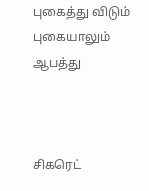புகைத்து விடும் புகையாலும் ஆபத்து



சிகரெட்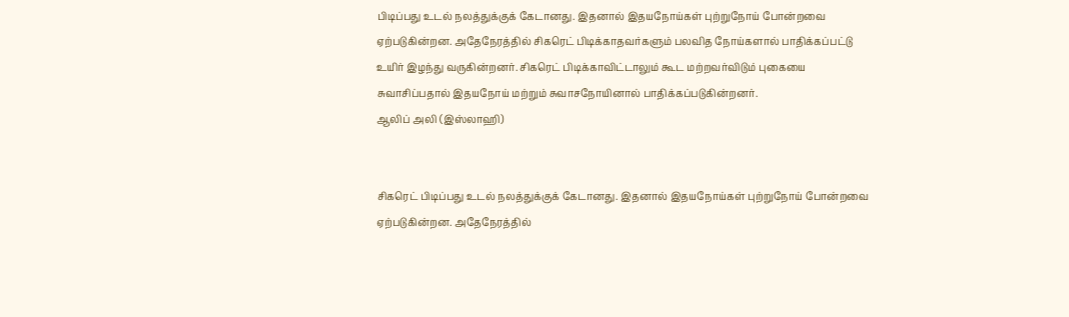பிடிப்பது உடல் நலத்துக்குக் கேடானது. இதனால் இதயநோய்கள் புற்றுநோய் போன்றவை ஏற்படுகின்றன. அதேநேரத்தில் சிகரெட் பிடிக்காதவர்களும் பலவித நோய்களால் பாதிக்கப்பட்டு உயிர் இழந்து வருகின்றனர். சிகரெட் பிடிக்காவிட்டாலும் கூட மற்றவர்விடும் புகையை சுவாசிப்பதால் இதயநோய் மற்றும் சுவாசநோயினால் பாதிக்கப்படுகின்றனர்.
ஆலிப் அலி (இஸ்லாஹி)


சிகரெட் பிடிப்பது உடல் நலத்துக்குக் கேடானது. இதனால் இதயநோய்கள் புற்றுநோய் போன்றவை ஏற்படுகின்றன. அதேநேரத்தில்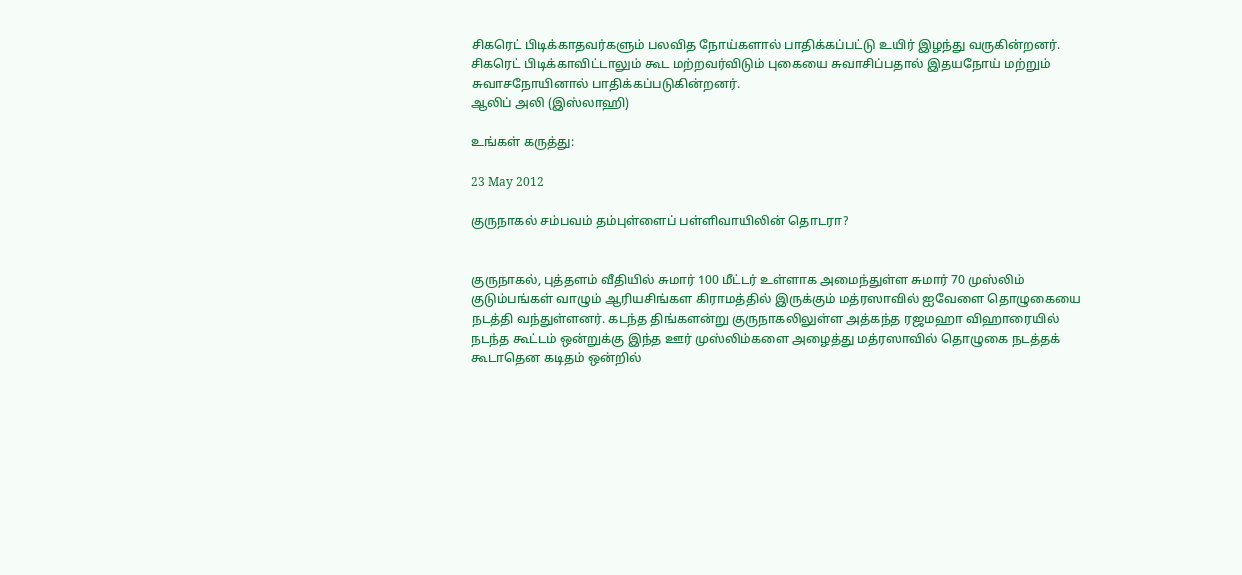சிகரெட் பிடிக்காதவர்களும் பலவித நோய்களால் பாதிக்கப்பட்டு உயிர் இழந்து வருகின்றனர். சிகரெட் பிடிக்காவிட்டாலும் கூட மற்றவர்விடும் புகையை சுவாசிப்பதால் இதயநோய் மற்றும் சுவாசநோயினால் பாதிக்கப்படுகின்றனர்.
ஆலிப் அலி (இஸ்லாஹி)

உங்கள் கருத்து:

23 May 2012

குருநாகல் சம்பவம் தம்புள்ளைப் பள்ளிவாயிலின் தொடரா?


குருநாகல், புத்தளம் வீதியில் சுமார் 100 மீட்டர் உள்ளாக அமைந்துள்ள சுமார் 70 முஸ்லிம் குடும்பங்கள் வாழும் ஆரியசிங்கள கிராமத்தில் இருக்கும் மத்ரஸாவில் ஐவேளை தொழுகையை நடத்தி வந்துள்ளனர். கடந்த திங்களன்று குருநாகலிலுள்ள அத்கந்த ரஜமஹா விஹாரையில் நடந்த கூட்டம் ஒன்றுக்கு இந்த ஊர் முஸ்லிம்களை அழைத்து மத்ரஸாவில் தொழுகை நடத்தக் கூடாதென கடிதம் ஒன்றில்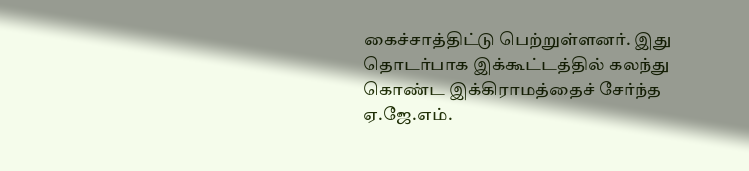கைச்சாத்திட்டு பெற்றுள்ளனர். இது தொடர்பாக இக்கூட்டத்தில் கலந்து கொண்ட இக்கிராமத்தைச் சேர்ந்த ஏ.ஜே.எம்.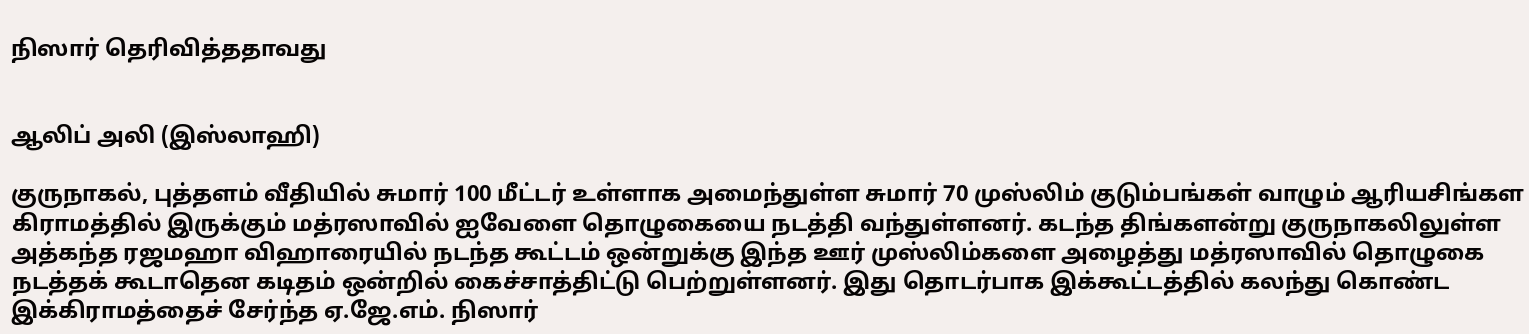நிஸார் தெரிவித்ததாவது


ஆலிப் அலி (இஸ்லாஹி)

குருநாகல், புத்தளம் வீதியில் சுமார் 100 மீட்டர் உள்ளாக அமைந்துள்ள சுமார் 70 முஸ்லிம் குடும்பங்கள் வாழும் ஆரியசிங்கள கிராமத்தில் இருக்கும் மத்ரஸாவில் ஐவேளை தொழுகையை நடத்தி வந்துள்ளனர். கடந்த திங்களன்று குருநாகலிலுள்ள அத்கந்த ரஜமஹா விஹாரையில் நடந்த கூட்டம் ஒன்றுக்கு இந்த ஊர் முஸ்லிம்களை அழைத்து மத்ரஸாவில் தொழுகை நடத்தக் கூடாதென கடிதம் ஒன்றில் கைச்சாத்திட்டு பெற்றுள்ளனர். இது தொடர்பாக இக்கூட்டத்தில் கலந்து கொண்ட இக்கிராமத்தைச் சேர்ந்த ஏ.ஜே.எம். நிஸார்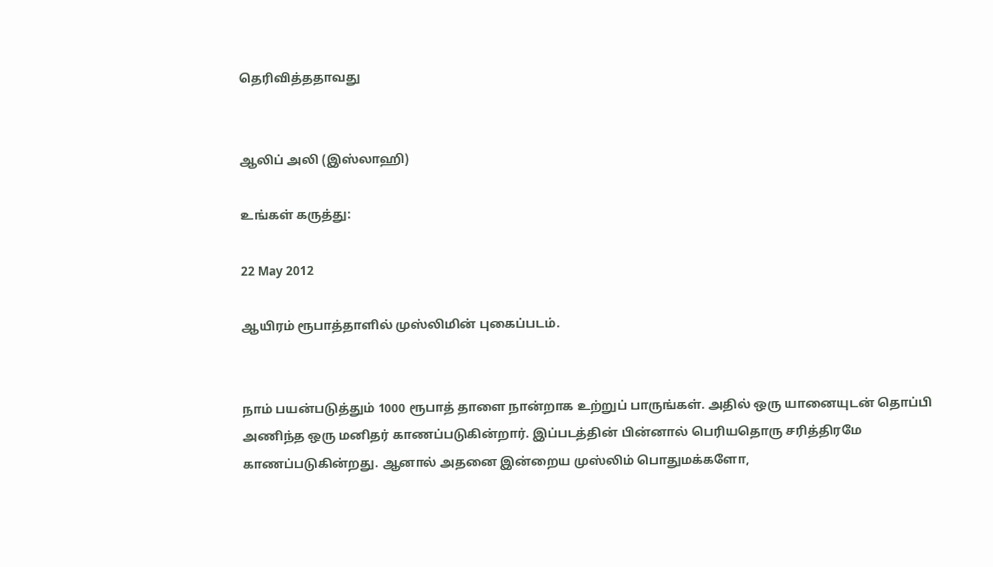தெரிவித்ததாவது


ஆலிப் அலி (இஸ்லாஹி)

உங்கள் கருத்து:

22 May 2012

ஆயிரம் ரூபாத்தாளில் முஸ்லிமின் புகைப்படம்.


நாம் பயன்படுத்தும் 1000 ரூபாத் தாளை நான்றாக உற்றுப் பாருங்கள். அதில் ஒரு யானையுடன் தொப்பி அணிந்த ஒரு மனிதர் காணப்படுகின்றார். இப்படத்தின் பின்னால் பெரியதொரு சரித்திரமே காணப்படுகின்றது. ஆனால் அதனை இன்றைய முஸ்லிம் பொதுமக்களோ,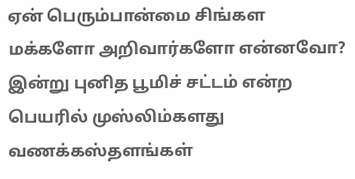ஏன் பெரும்பான்மை சிங்கள மக்களோ அறிவார்களோ என்னவோ? இன்று புனித பூமிச் சட்டம் என்ற பெயரில் முஸ்லிம்களது வணக்கஸ்தளங்கள்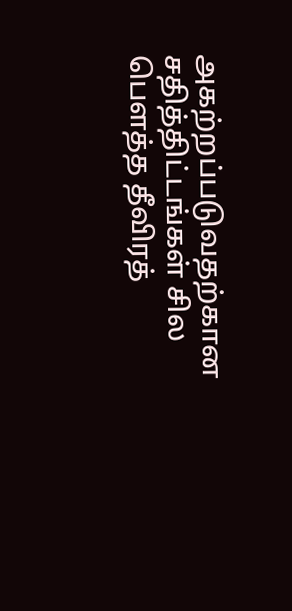அகற்றப்படுவதற்கான சதித்திட்டங்கள் சில பௌத்த தீவிரத்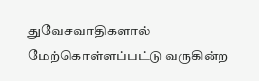துவேசவாதிகளால் மேற்கொள்ளப்பட்டு வருகின்ற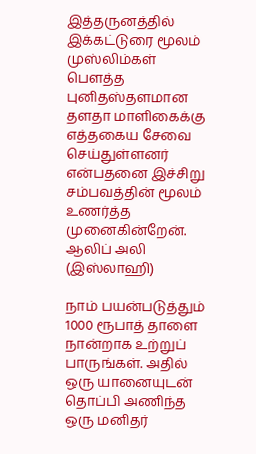இத்தருனத்தில் இக்கட்டுரை மூலம் முஸ்லிம்கள் பௌத்த புனிதஸ்தளமான தளதா மாளிகைக்கு எத்தகைய சேவை செய்துள்ளனர் என்பதனை இச்சிறு சம்பவத்தின் மூலம் உணர்த்த முனைகின்றேன்.
ஆலிப் அலி (இஸ்லாஹி)

நாம் பயன்படுத்தும் 1000 ரூபாத் தாளை நான்றாக உற்றுப் பாருங்கள். அதில் ஒரு யானையுடன் தொப்பி அணிந்த ஒரு மனிதர்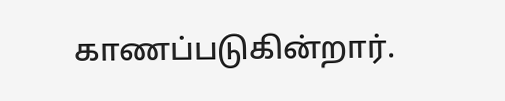காணப்படுகின்றார்.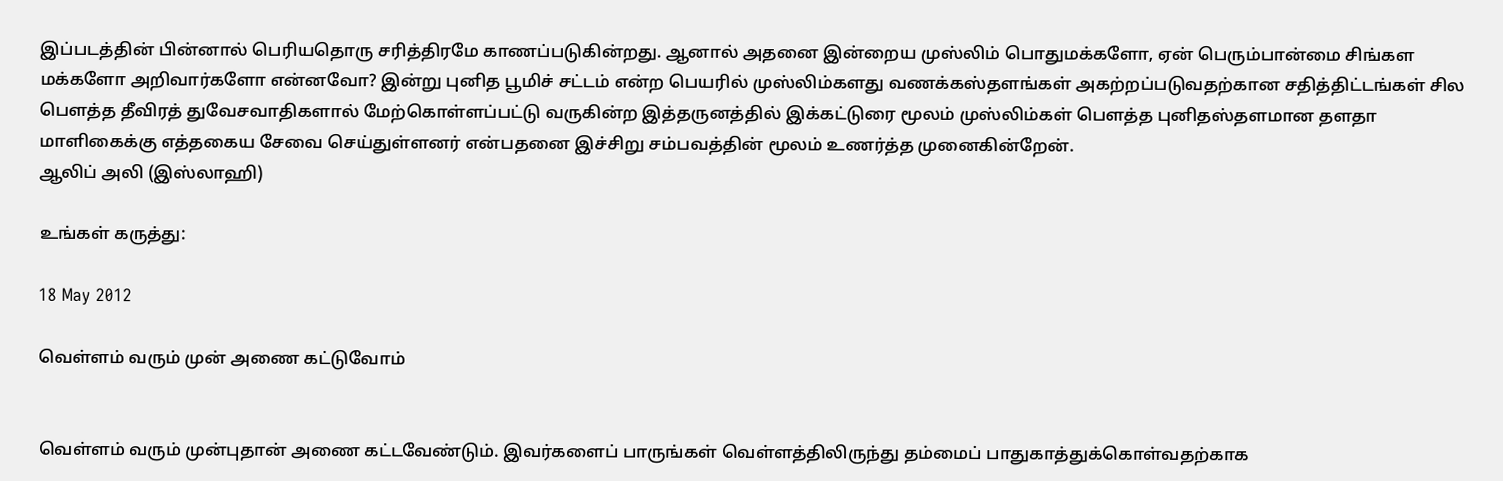இப்படத்தின் பின்னால் பெரியதொரு சரித்திரமே காணப்படுகின்றது. ஆனால் அதனை இன்றைய முஸ்லிம் பொதுமக்களோ, ஏன் பெரும்பான்மை சிங்கள மக்களோ அறிவார்களோ என்னவோ? இன்று புனித பூமிச் சட்டம் என்ற பெயரில் முஸ்லிம்களது வணக்கஸ்தளங்கள் அகற்றப்படுவதற்கான சதித்திட்டங்கள் சில பௌத்த தீவிரத் துவேசவாதிகளால் மேற்கொள்ளப்பட்டு வருகின்ற இத்தருனத்தில் இக்கட்டுரை மூலம் முஸ்லிம்கள் பௌத்த புனிதஸ்தளமான தளதா மாளிகைக்கு எத்தகைய சேவை செய்துள்ளனர் என்பதனை இச்சிறு சம்பவத்தின் மூலம் உணர்த்த முனைகின்றேன்.
ஆலிப் அலி (இஸ்லாஹி)

உங்கள் கருத்து:

18 May 2012

வெள்ளம் வரும் முன் அணை கட்டுவோம்


வெள்ளம் வரும் முன்புதான் அணை கட்டவேண்டும். இவர்களைப் பாருங்கள் வெள்ளத்திலிருந்து தம்மைப் பாதுகாத்துக்கொள்வதற்காக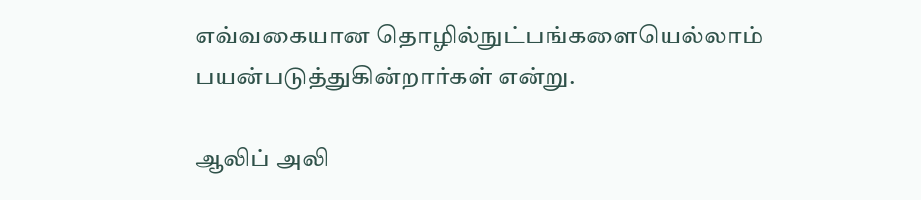எவ்வகையான தொழில்நுட்பங்களையெல்லாம் பயன்படுத்துகின்றார்கள் என்று.

ஆலிப் அலி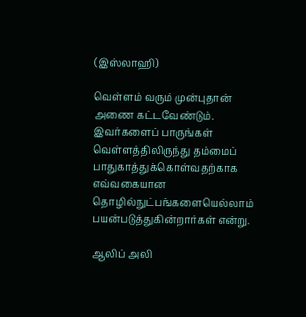(இஸ்லாஹி)

வெள்ளம் வரும் முன்புதான் அணை கட்டவேண்டும். இவர்களைப் பாருங்கள் வெள்ளத்திலிருந்து தம்மைப் பாதுகாத்துக்கொள்வதற்காக எவ்வகையான தொழில்நுட்பங்களையெல்லாம் பயன்படுத்துகின்றார்கள் என்று.

ஆலிப் அலி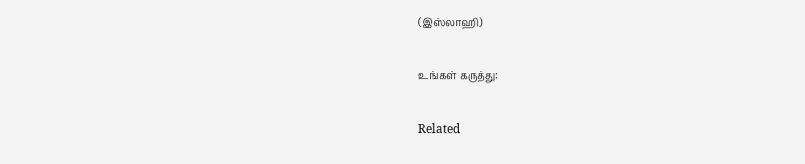(இஸ்லாஹி)

உங்கள் கருத்து:

Related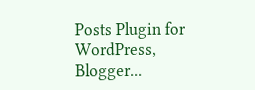Posts Plugin for WordPress, Blogger...